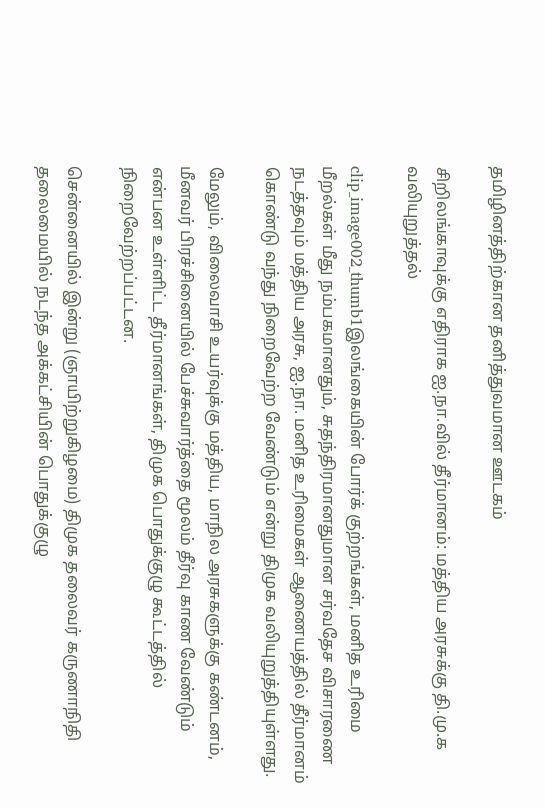தமிழினத்திற்கான தனித்துவமான ஊடகம்

சிறிலங்காவுக்கு எதிராக ஐ.நா.வில் தீர்மானம்: மத்திய அரசுக்கு தி.மு.க வலியுறுத்தல்

clip_image002_thumb1இலங்கையின் போர்க் குற்றங்கள், மனித உரிமை மீறல்கள் மீது நம்பகமானதும், சுதந்திரமானதுமான சர்வதேச விசாரணை நடத்தவும் மத்திய அரசு, ஐ.நா. மனித உரிமைகள் ஆணையத்தில் தீர்மானம் கொண்டு வந்து நிறைவேற்ற வேண்டும் என்று திமுக வலியுறுத்தியுள்ளது.

மேலும், விலைவாசி உயர்வுக்கு மத்திய, மாநில அரசுகளுக்கு கண்டனம், மீனவர் பிரச்சினையில் பேச்சுவார்த்தை மூலம் தீர்வு காண வேண்டும் என்பன உள்ளிட்ட தீர்மானங்கள், திமுக பொதுக்குழு கூட்டத்தில் நிறைவேற்றப்பட்டன.

சென்னையில் இன்று (ஞாயிற்றுகிழமை) திமுக தலைவர் கருணாநிதி தலைமையில் நடந்த அக்கட்சியின் பொதுக்குழு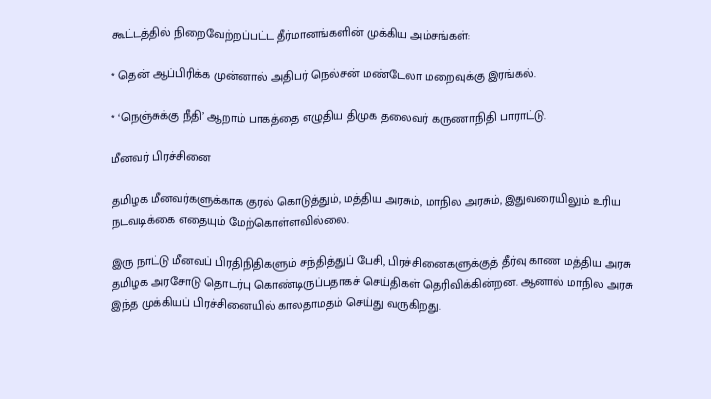கூட்டத்தில் நிறைவேற்றப்பட்ட தீர்மானங்களின் முக்கிய அம்சங்கள்:

* தென் ஆப்பிரிக்க முன்னால் அதிபர் நெல்சன் மண்டேலா மறைவுக்கு இரங்கல்.

* ‘நெஞ்சுக்கு நீதி’ ஆறாம் பாகத்தை எழுதிய திமுக தலைவர் கருணாநிதி பாராட்டு.

மீனவர் பிரச்சினை

தமிழக மீனவர்களுக்காக குரல் கொடுத்தும், மத்திய அரசும், மாநில அரசும், இதுவரையிலும் உரிய நடவடிக்கை எதையும் மேற்கொள்ளவில்லை.

இரு நாட்டு மீனவப் பிரதிநிதிகளும் சந்தித்துப் பேசி, பிரச்சினைகளுக்குத் தீர்வு காண மத்திய அரசு தமிழக அரசோடு தொடர்பு கொண்டிருப்பதாகச் செய்திகள் தெரிவிக்கின்றன. ஆனால் மாநில அரசு இந்த முக்கியப் பிரச்சினையில் காலதாமதம் செய்து வருகிறது.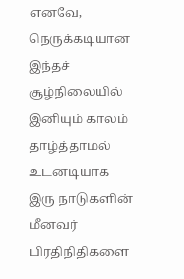எனவே, நெருக்கடியான இந்தச் சூழ்நிலையில் இனியும் காலம் தாழ்த்தாமல் உடனடியாக இரு நாடுகளின் மீனவர் பிரதிநிதிகளை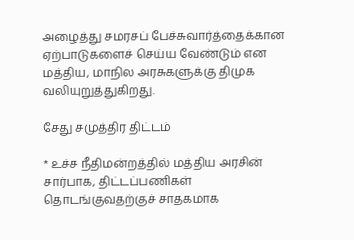அழைத்து சமரசப் பேச்சுவார்த்தைக்கான ஏற்பாடுகளைச் செய்ய வேண்டும் என மத்திய, மாநில அரசுகளுக்கு திமுக வலியுறுத்துகிறது.

சேது சமுத்திர திட்டம்

* உச்ச நீதிமன்றத்தில் மத்திய அரசின் சார்பாக, திட்டப்பணிகள் தொடங்குவதற்குச் சாதகமாக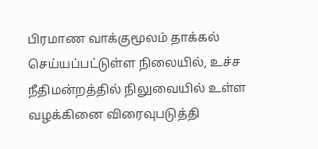பிரமாண வாக்குமூலம் தாக்கல் செய்யப்பட்டுள்ள நிலையில், உச்ச நீதிமன்றத்தில் நிலுவையில் உள்ள வழக்கினை விரைவுபடுத்தி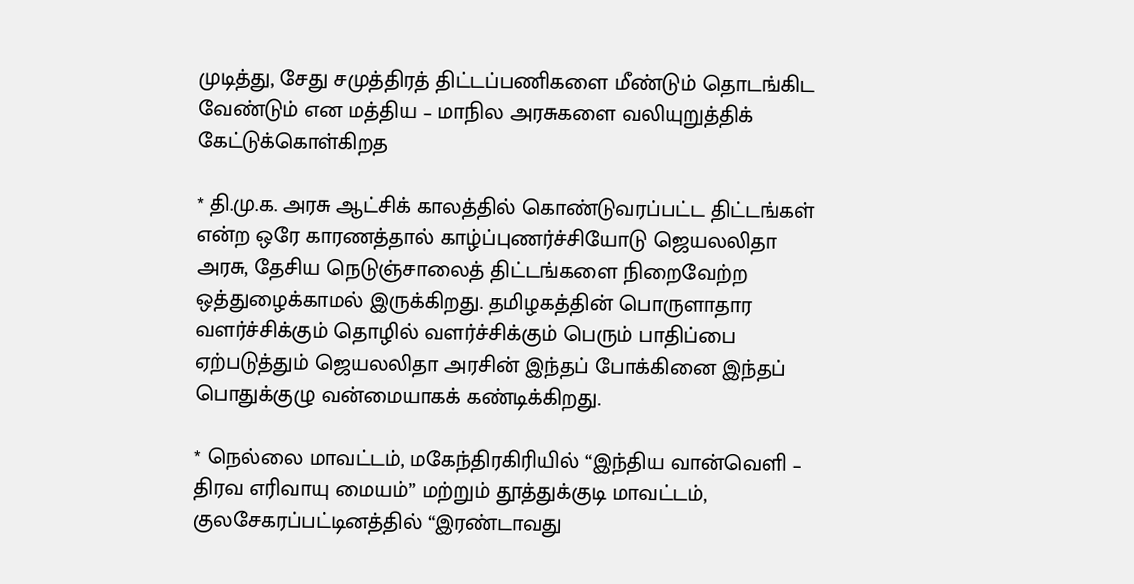முடித்து, சேது சமுத்திரத் திட்டப்பணிகளை மீண்டும் தொடங்கிட வேண்டும் என மத்திய – மாநில அரசுகளை வலியுறுத்திக் கேட்டுக்கொள்கிறத

* தி.மு.க. அரசு ஆட்சிக் காலத்தில் கொண்டுவரப்பட்ட திட்டங்கள் என்ற ஒரே காரணத்தால் காழ்ப்புணர்ச்சியோடு ஜெயலலிதா அரசு, தேசிய நெடுஞ்சாலைத் திட்டங்களை நிறைவேற்ற ஒத்துழைக்காமல் இருக்கிறது. தமிழகத்தின் பொருளாதார வளர்ச்சிக்கும் தொழில் வளர்ச்சிக்கும் பெரும் பாதிப்பை ஏற்படுத்தும் ஜெயலலிதா அரசின் இந்தப் போக்கினை இந்தப் பொதுக்குழு வன்மையாகக் கண்டிக்கிறது.

* நெல்லை மாவட்டம், மகேந்திரகிரியில் “இந்திய வான்வெளி – திரவ எரிவாயு மையம்” மற்றும் தூத்துக்குடி மாவட்டம், குலசேகரப்பட்டினத்தில் “இரண்டாவது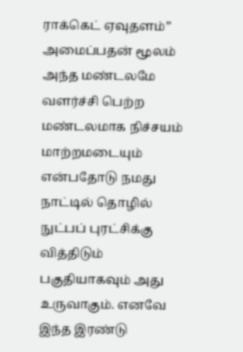ராக்கெட் ஏவுதளம்” அமைப்பதன் மூலம் அந்த மண்டலமே வளர்ச்சி பெற்ற மண்டலமாக நிச்சயம் மாற்றமடையும் என்பதோடு நமது நாட்டில் தொழில் நுட்பப் புரட்சிக்கு வித்திடும் பகுதியாகவும் அது உருவாகும். எனவே இந்த இரண்டு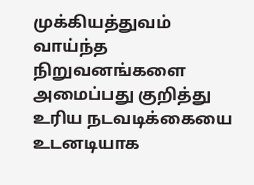முக்கியத்துவம் வாய்ந்த நிறுவனங்களை அமைப்பது குறித்து உரிய நடவடிக்கையை உடனடியாக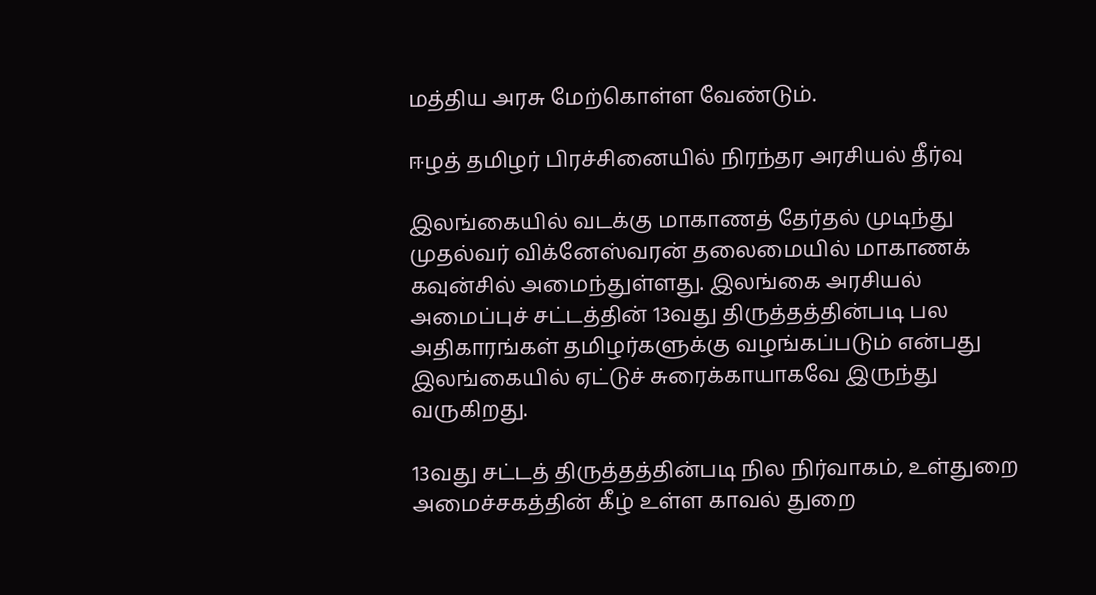மத்திய அரசு மேற்கொள்ள வேண்டும்.

ஈழத் தமிழர் பிரச்சினையில் நிரந்தர அரசியல் தீர்வு

இலங்கையில் வடக்கு மாகாணத் தேர்தல் முடிந்து முதல்வர் விக்னேஸ்வரன் தலைமையில் மாகாணக் கவுன்சில் அமைந்துள்ளது. இலங்கை அரசியல் அமைப்புச் சட்டத்தின் 13வது திருத்தத்தின்படி பல அதிகாரங்கள் தமிழர்களுக்கு வழங்கப்படும் என்பது இலங்கையில் ஏட்டுச் சுரைக்காயாகவே இருந்து வருகிறது.

13வது சட்டத் திருத்தத்தின்படி நில நிர்வாகம், உள்துறை அமைச்சகத்தின் கீழ் உள்ள காவல் துறை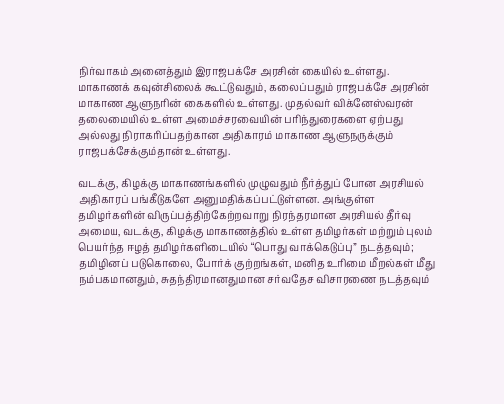நிர்வாகம் அனைத்தும் இராஜபக்சே அரசின் கையில் உள்ளது. மாகாணக் கவுன்சிலைக் கூட்டுவதும், கலைப்பதும் ராஜபக்சே அரசின் மாகாண ஆளுநரின் கைகளில் உள்ளது. முதல்வர் விக்னேஸ்வரன் தலைமையில் உள்ள அமைச்சரவையின் பரிந்துரைகளை ஏற்பது அல்லது நிராகரிப்பதற்கான அதிகாரம் மாகாண ஆளுநருக்கும் ராஜபக்சேக்கும்தான் உள்ளது.

வடக்கு, கிழக்கு மாகாணங்களில் முழுவதும் நீர்த்துப் போன அரசியல் அதிகாரப் பங்கீடுகளே அனுமதிக்கப்பட்டுள்ளன. அங்குள்ள தமிழர்களின் விருப்பத்திற்கேற்றவாறு நிரந்தரமான அரசியல் தீர்வு அமைய, வடக்கு, கிழக்கு மாகாணத்தில் உள்ள தமிழர்கள் மற்றும் புலம் பெயர்ந்த ஈழத் தமிழர்களிடையில் “பொது வாக்கெடுப்பு” நடத்தவும்; தமிழினப் படுகொலை, போர்க் குற்றங்கள், மனித உரிமை மீறல்கள் மீது நம்பகமானதும், சுதந்திரமானதுமான சர்வதேச விசாரணை நடத்தவும்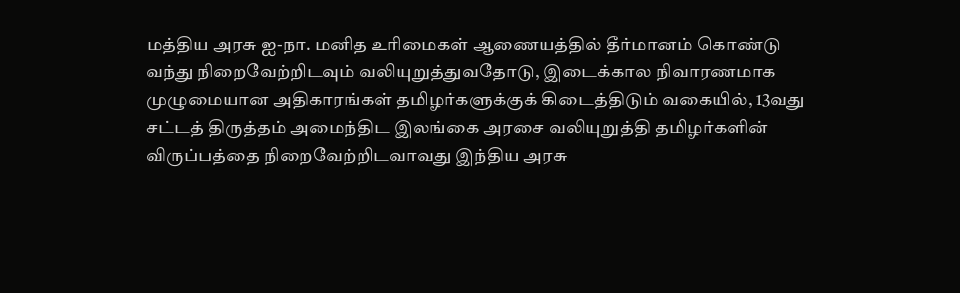மத்திய அரசு ஐ-நா. மனித உரிமைகள் ஆணையத்தில் தீர்மானம் கொண்டு வந்து நிறைவேற்றிடவும் வலியுறுத்துவதோடு, இடைக்கால நிவாரணமாக முழுமையான அதிகாரங்கள் தமிழர்களுக்குக் கிடைத்திடும் வகையில், 13வது சட்டத் திருத்தம் அமைந்திட இலங்கை அரசை வலியுறுத்தி தமிழர்களின் விருப்பத்தை நிறைவேற்றிடவாவது இந்திய அரசு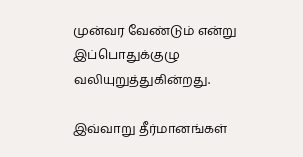முன்வர வேண்டும் என்று இப்பொதுக்குழு வலியுறுத்துகின்றது.

இவ்வாறு தீர்மானங்கள்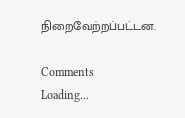நிறைவேற்றப்பட்டன.

Comments
Loading...